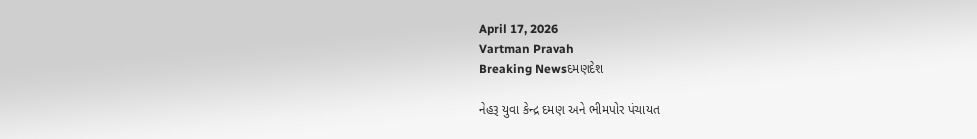April 17, 2026
Vartman Pravah
Breaking Newsદમણદેશ

નેહરૂ યુવા કેન્‍દ્ર દમણ અને ભીમપોર પંચાયત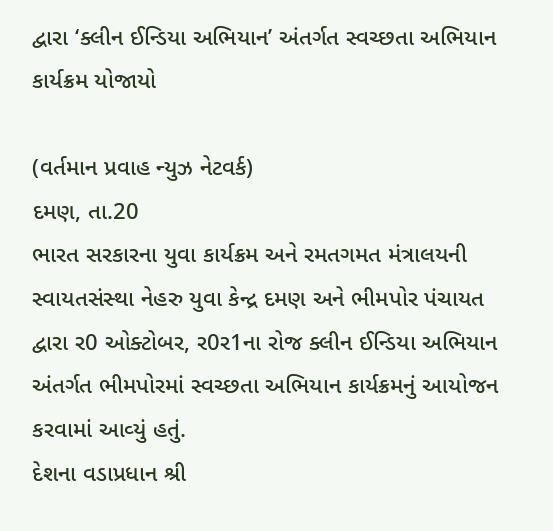દ્વારા ‘ક્‍લીન ઈન્‍ડિયા અભિયાન’ અંતર્ગત સ્‍વચ્‍છતા અભિયાન કાર્યક્રમ યોજાયો

(વર્તમાન પ્રવાહ ન્‍યુઝ નેટવર્ક)
દમણ, તા.20
ભારત સરકારના યુવા કાર્યક્રમ અને રમતગમત મંત્રાલયની સ્‍વાયતસંસ્‍થા નેહરુ યુવા કેન્‍દ્ર દમણ અને ભીમપોર પંચાયત દ્વારા ર0 ઓક્‍ટોબર, ર0ર1ના રોજ ક્‍લીન ઈન્‍ડિયા અભિયાન અંતર્ગત ભીમપોરમાં સ્‍વચ્‍છતા અભિયાન કાર્યક્રમનું આયોજન કરવામાં આવ્‍યું હતું.
દેશના વડાપ્રધાન શ્રી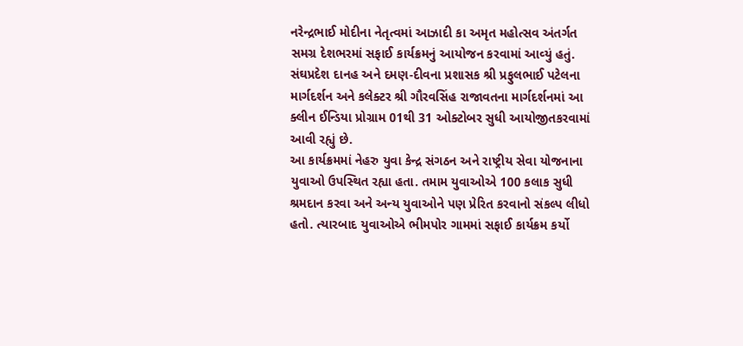નરેન્‍દ્રભાઈ મોદીના નેતૃત્‍વમાં આઝાદી કા અમૃત મહોત્‍સવ અંતર્ગત સમગ્ર દેશભરમાં સફાઈ કાર્યક્રમનું આયોજન કરવામાં આવ્‍યું હતું. સંઘપ્રદેશ દાનહ અને દમણ-દીવના પ્રશાસક શ્રી પ્રફુલભાઈ પટેલના માર્ગદર્શન અને કલેક્‍ટર શ્રી ગૌરવસિંહ રાજાવતના માર્ગદર્શનમાં આ ક્‍લીન ઈન્‍ડિયા પ્રોગ્રામ 01થી 31 ઓક્‍ટોબર સુધી આયોજીતકરવામાં આવી રહ્યું છે.
આ કાર્યક્રમમાં નેહરુ યુવા કેન્‍દ્ર સંગઠન અને રાષ્‍ટ્રીય સેવા યોજનાના યુવાઓ ઉપસ્‍થિત રહ્યા હતા. તમામ યુવાઓએ 100 કલાક સુધી શ્રમદાન કરવા અને અન્‍ય યુવાઓને પણ પ્રેરિત કરવાનો સંકલ્‍પ લીધો હતો. ત્‍યારબાદ યુવાઓએ ભીમપોર ગામમાં સફાઈ કાર્યક્રમ કર્યો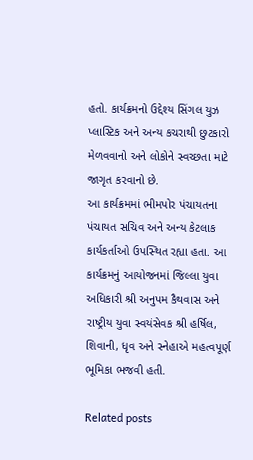હતો. કાર્યક્રમનો ઉદ્દેશ્‍ય સિંગલ યુઝ પ્‍લાસ્‍ટિક અને અન્‍ય કચરાથી છુટકારો મેળવવાનો અને લોકોને સ્‍વચ્‍છતા માટે જાગૃત કરવાનો છે.
આ કાર્યક્રમમાં ભીમપોર પંચાયતના પંચાયત સચિવ અને અન્‍ય કેટલાક કાર્યકર્તાઓ ઉપસ્‍થિત રહ્યા હતા. આ કાર્યક્રમનું આયોજનમાં જિલ્લા યુવા અધિકારી શ્રી અનુપમ કૈથવાસ અને રાષ્‍ટ્રીય યુવા સ્‍વયંસેવક શ્રી હર્ષિલ, શિવાની, ધૃવ અને સ્‍નેહાએ મહત્‍વપૂર્ણ ભૂમિકા ભજવી હતી.

Related posts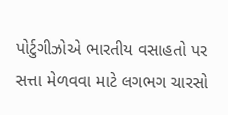પોર્ટુગીઝોએ ભારતીય વસાહતો પર સત્તા મેળવવા માટે લગભગ ચારસો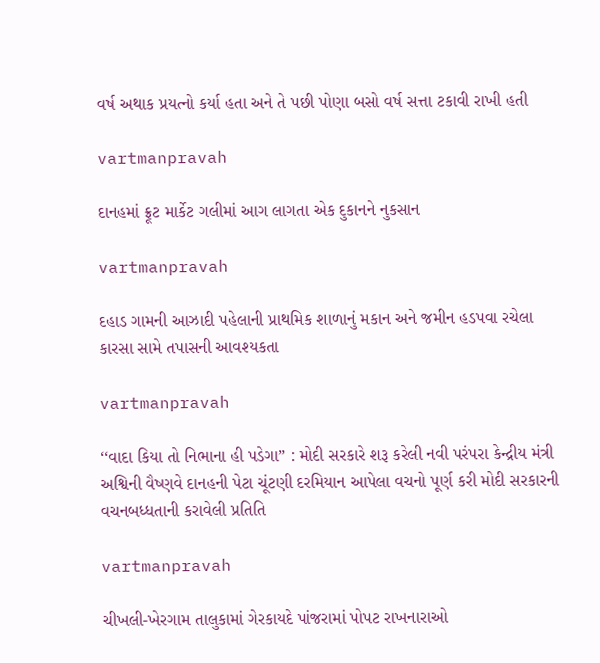વર્ષ અથાક પ્રયત્‍નો કર્યા હતા અને તે પછી પોણા બસો વર્ષ સત્તા ટકાવી રાખી હતી

vartmanpravah

દાનહમાં ફ્રૂટ માર્કેટ ગલીમાં આગ લાગતા એક દુકાનને નુકસાન

vartmanpravah

દહાડ ગામની આઝાદી પહેલાની પ્રાથમિક શાળાનું મકાન અને જમીન હડપવા રચેલા કારસા સામે તપાસની આવશ્‍યકતા

vartmanpravah

‘‘વાદા કિયા તો નિભાના હી પડેગા” : મોદી સરકારે શરૂ કરેલી નવી પરંપરા કેન્‍દ્રીય મંત્રી અશ્વિની વૈષ્‍ણવે દાનહની પેટા ચૂંટણી દરમિયાન આપેલા વચનો પૂર્ણ કરી મોદી સરકારની વચનબધ્‍ધતાની કરાવેલી પ્રતિતિ

vartmanpravah

ચીખલી-ખેરગામ તાલુકામાં ગેરકાયદે પાંજરામાં પોપટ રાખનારાઓ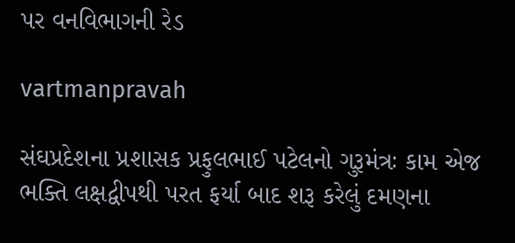પર વનવિભાગની રેડ

vartmanpravah

સંઘપ્રદેશના પ્રશાસક પ્રફુલભાઈ પટેલનો ગુરૂમંત્રઃ કામ એજ ભક્‍તિ લક્ષદ્વીપથી પરત ફર્યા બાદ શરૂ કરેલું દમણના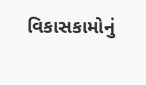વિકાસકામોનું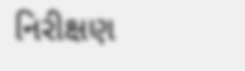નિરીક્ષણ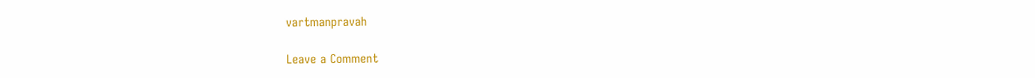vartmanpravah

Leave a Comment